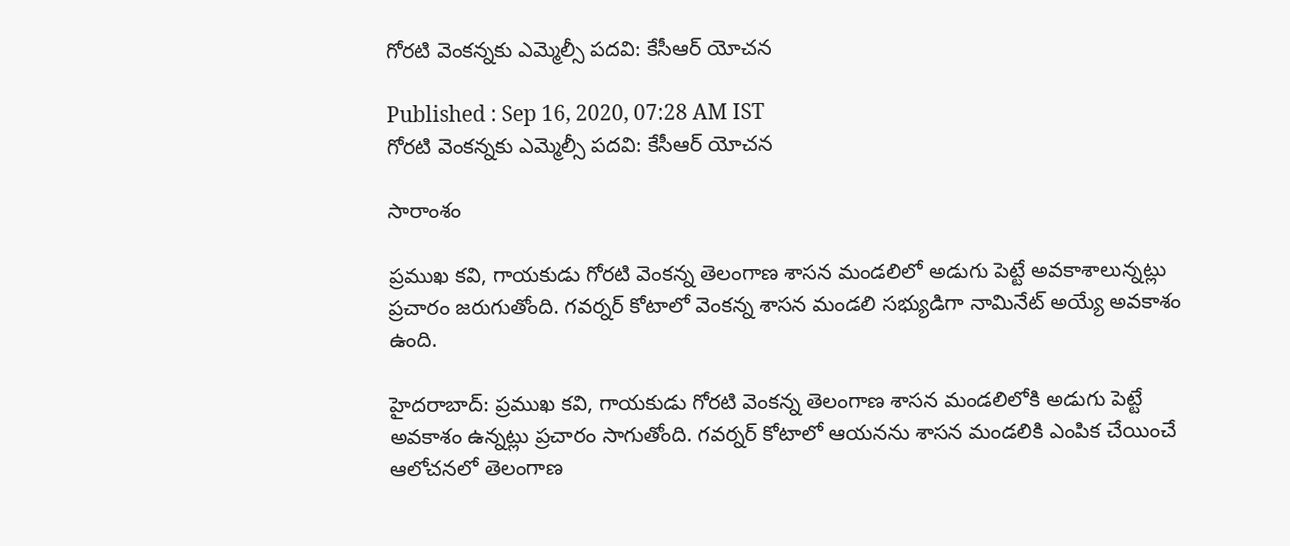గోరటి వెంకన్నకు ఎమ్మెల్సీ పదవి: కేసీఆర్ యోచన

Published : Sep 16, 2020, 07:28 AM IST
గోరటి వెంకన్నకు ఎమ్మెల్సీ పదవి: కేసీఆర్ యోచన

సారాంశం

ప్రముఖ కవి, గాయకుడు గోరటి వెంకన్న తెలంగాణ శాసన మండలిలో అడుగు పెట్టే అవకాశాలున్నట్లు ప్రచారం జరుగుతోంది. గవర్నర్ కోటాలో వెంకన్న శాసన మండలి సభ్యుడిగా నామినేట్ అయ్యే అవకాశం ఉంది.

హైదరాబాద్: ప్రముఖ కవి, గాయకుడు గోరటి వెంకన్న తెలంగాణ శాసన మండలిలోకి అడుగు పెట్టే అవకాశం ఉన్నట్లు ప్రచారం సాగుతోంది. గవర్నర్ కోటాలో ఆయనను శాసన మండలికి ఎంపిక చేయించే ఆలోచనలో తెలంగాణ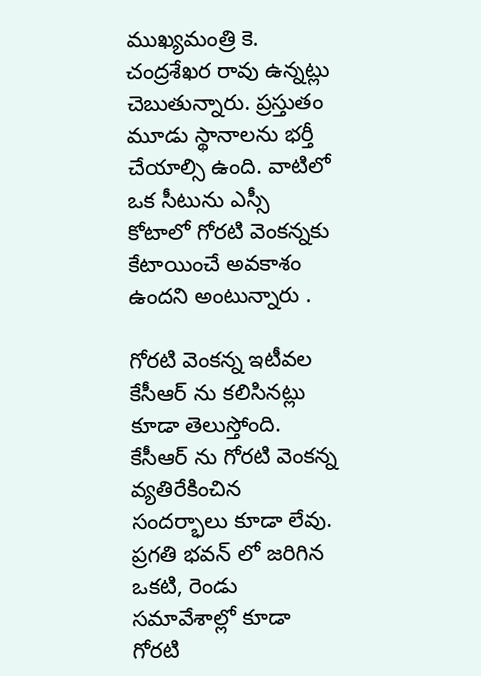ముఖ్యమంత్రి కె. చంద్రశేఖర రావు ఉన్నట్లు చెబుతున్నారు. ప్రస్తుతం మూడు స్థానాలను భర్తీ చేయాల్సి ఉంది. వాటిలో ఒక సీటును ఎస్సీ కోటాలో గోరటి వెంకన్నకు కేటాయించే అవకాశం ఉందని అంటున్నారు .

గోరటి వెంకన్న ఇటీవల కేసీఆర్ ను కలిసినట్లు కూడా తెలుస్తోంది. కేసీఆర్ ను గోరటి వెంకన్న వ్యతిరేకించిన సందర్భాలు కూడా లేవు. ప్రగతి భవన్ లో జరిగిన ఒకటి, రెండు సమావేశాల్లో కూడా గోరటి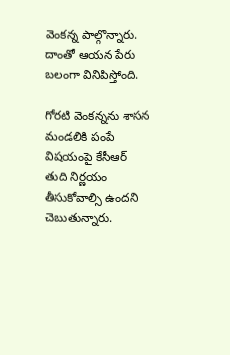వెంకన్న పాల్గొన్నారు. దాంతో ఆయన పేరు బలంగా వినిపిస్తోంది.

గోరటి వెంకన్నను శాసన మండలికి పంపే విషయంపై కేసీఆర్ తుది నిర్ణయం తీసుకోవాల్సి ఉందని చెబుతున్నారు.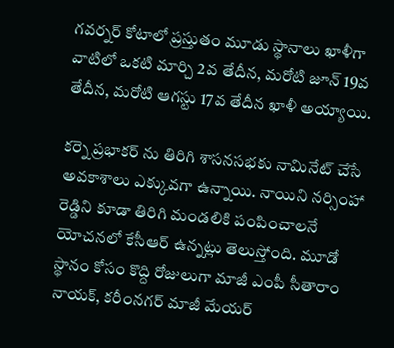గవర్నర్ కోటాలో ప్రస్తుతం మూడు స్థానాలు ఖాళీగా వాటిలో ఒకటి మార్చి 2వ తేదీన, మరోటి జూన్ 19వ తేదీన, మరోటి ఆగస్టు 17వ తేదీన ఖాళీ అయ్యాయి.

కర్నె ప్రభాకర్ ను తిరిగి శాసనసభకు నామినేట్ చేసే అవకాశాలు ఎక్కువగా ఉన్నాయి. నాయిని నర్సింహా రెడ్డిని కూడా తిరిగి మండలికి పంపించాలనే యోచనలో కేసీఆర్ ఉన్నట్లు తెలుస్తోంది. మూడో స్థానం కోసం కొద్ది రోజులుగా మాజీ ఎంపీ సీతారాం నాయక్, కరీంనగర్ మాజీ మేయర్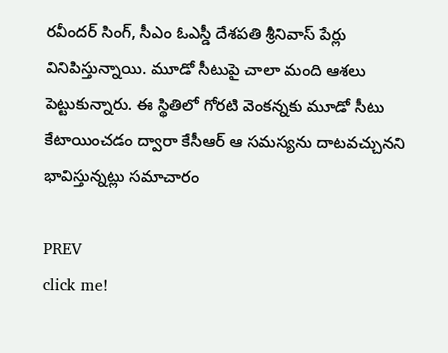రవీందర్ సింగ్, సీఎం ఓఎస్డీ దేశపతి శ్రీనివాస్ పేర్లు వినిపిస్తున్నాయి. మూడో సీటుపై చాలా మంది ఆశలు పెట్టుకున్నారు. ఈ స్థితిలో గోరటి వెంకన్నకు మూడో సీటు కేటాయించడం ద్వారా కేసీఆర్ ఆ సమస్యను దాటవచ్చునని భావిస్తున్నట్లు సమాచారం

PREV
click me!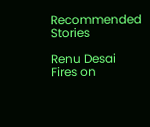Recommended Stories

Renu Desai Fires on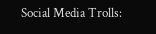Social Media Trolls: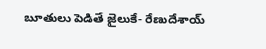బూతులు పెడితే జైలుకే- రేణుదేశాయ్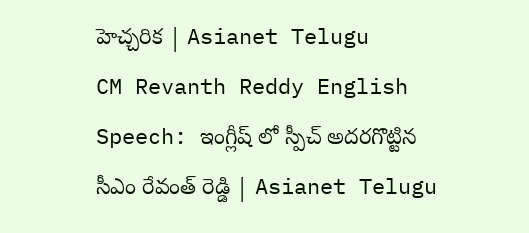హెచ్చరిక | Asianet Telugu
CM Revanth Reddy English Speech: ఇంగ్లీష్ లో స్పీచ్ అదరగొట్టిన సీఎం రేవంత్ రెడ్డి | Asianet Telugu